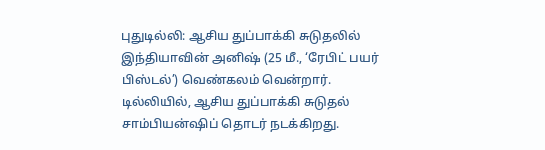புதுடில்லி: ஆசிய துப்பாக்கி சுடுதலில் இந்தியாவின் அனிஷ் (25 மீ., ‘ரேபிட் பயர் பிஸ்டல்’) வெண்கலம் வென்றார்.
டில்லியில், ஆசிய துப்பாக்கி சுடுதல் சாம்பியன்ஷிப் தொடர் நடக்கிறது.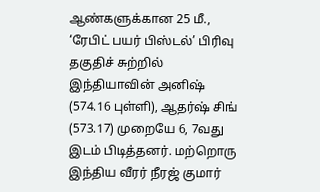ஆண்களுக்கான 25 மீ., ‘ரேபிட் பயர் பிஸ்டல்’ பிரிவு தகுதிச் சுற்றில் இந்தியாவின் அனிஷ் (574.16 புள்ளி), ஆதர்ஷ் சிங் (573.17) முறையே 6, 7வது இடம் பிடித்தனர். மற்றொரு இந்திய வீரர் நீரஜ் குமார்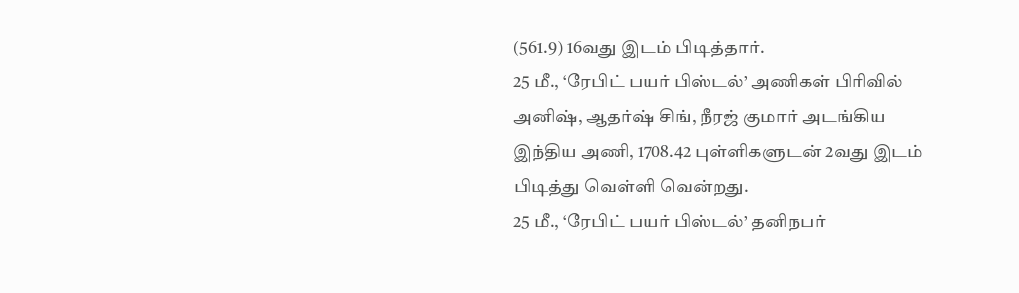(561.9) 16வது இடம் பிடித்தார்.
25 மீ., ‘ரேபிட் பயர் பிஸ்டல்’ அணிகள் பிரிவில் அனிஷ், ஆதர்ஷ் சிங், நீரஜ் குமார் அடங்கிய இந்திய அணி, 1708.42 புள்ளிகளுடன் 2வது இடம் பிடித்து வெள்ளி வென்றது.
25 மீ., ‘ரேபிட் பயர் பிஸ்டல்’ தனிநபர்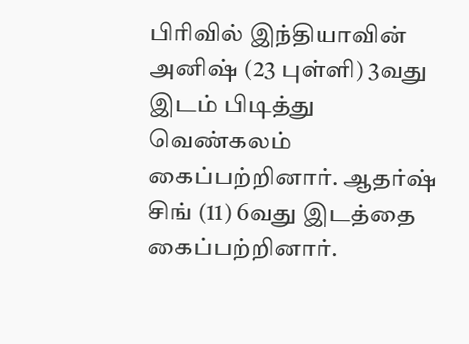பிரிவில் இந்தியாவின் அனிஷ் (23 புள்ளி) 3வது இடம் பிடித்து வெண்கலம் கைப்பற்றினார். ஆதர்ஷ் சிங் (11) 6வது இடத்தை கைப்பற்றினார்.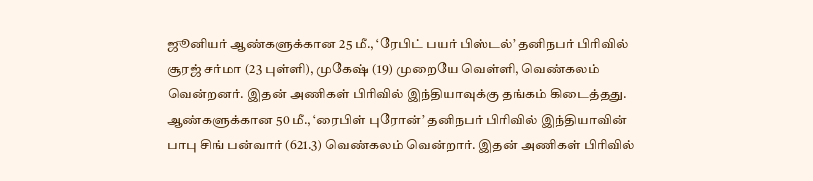ஜூனியர் ஆண்களுக்கான 25 மீ., ‘ரேபிட் பயர் பிஸ்டல்’ தனிநபர் பிரிவில் சூரஜ் சர்மா (23 புள்ளி), முகேஷ் (19) முறையே வெள்ளி, வெண்கலம் வென்றனர். இதன் அணிகள் பிரிவில் இந்தியாவுக்கு தங்கம் கிடைத்தது.
ஆண்களுக்கான 50 மீ., ‘ரைபிள் புரோன்’ தனிநபர் பிரிவில் இந்தியாவின் பாபு சிங் பன்வார் (621.3) வெண்கலம் வென்றார். இதன் அணிகள் பிரிவில்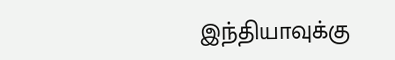இந்தியாவுக்கு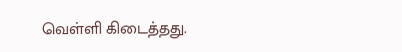வெள்ளி கிடைத்தது.